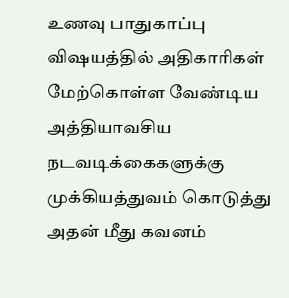உணவு பாதுகாப்பு விஷயத்தில் அதிகாரிகள் மேற்கொள்ள வேண்டிய அத்தியாவசிய நடவடிக்கைகளுக்கு முக்கியத்துவம் கொடுத்து அதன் மீது கவனம்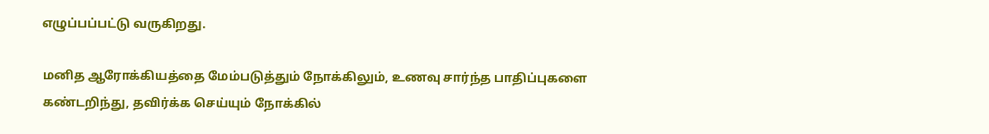எழுப்பப்பட்டு வருகிறது.

மனித ஆரோக்கியத்தை மேம்படுத்தும் நோக்கிலும், உணவு சார்ந்த பாதிப்புகளை கண்டறிந்து, தவிர்க்க செய்யும் நோக்கில்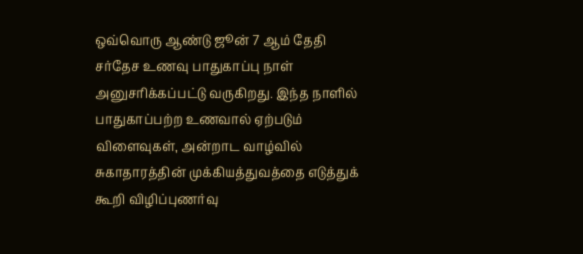ஒவ்வொரு ஆண்டு ஜூன் 7 ஆம் தேதி சர்தேச உணவு பாதுகாப்பு நாள் அனுசரிக்கப்பட்டு வருகிறது. இந்த நாளில் பாதுகாப்பற்ற உணவால் ஏற்படும் விளைவுகள், அன்றாட வாழ்வில் சுகாதாரத்தின் முக்கியத்துவத்தை எடுத்துக் கூறி விழிப்புணர்வு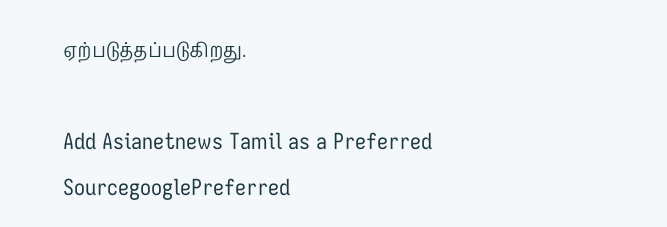ஏற்படுத்தப்படுகிறது.

Add Asianetnews Tamil as a Preferred SourcegooglePreferred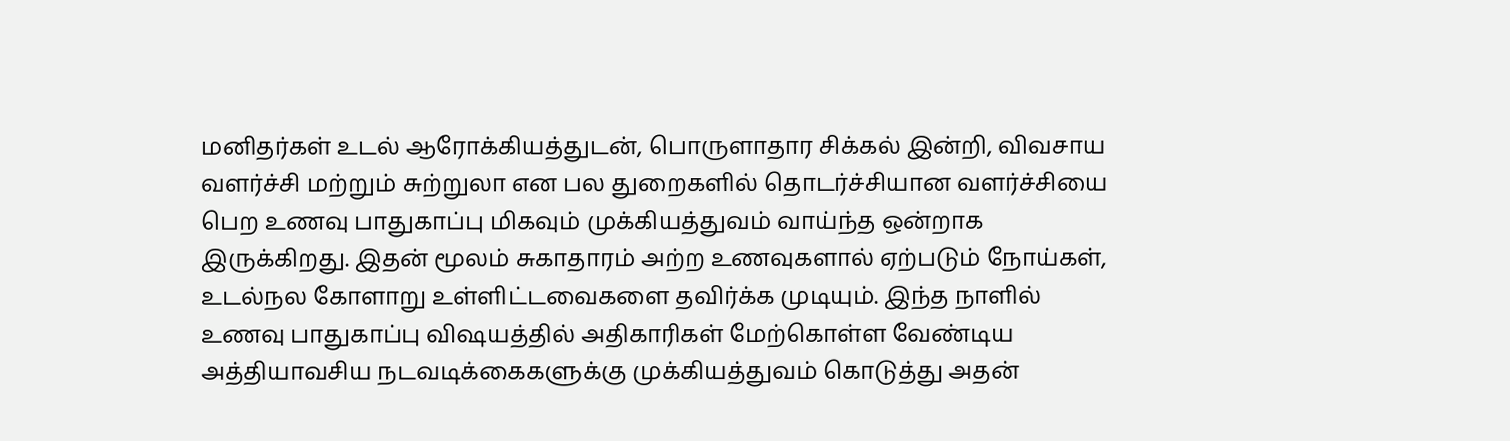மனிதர்கள் உடல் ஆரோக்கியத்துடன், பொருளாதார சிக்கல் இன்றி, விவசாய வளர்ச்சி மற்றும் சுற்றுலா என பல துறைகளில் தொடர்ச்சியான வளர்ச்சியை பெற உணவு பாதுகாப்பு மிகவும் முக்கியத்துவம் வாய்ந்த ஒன்றாக இருக்கிறது. இதன் மூலம் சுகாதாரம் அற்ற உணவுகளால் ஏற்படும் நோய்கள், உடல்நல கோளாறு உள்ளிட்டவைகளை தவிர்க்க முடியும். இந்த நாளில் உணவு பாதுகாப்பு விஷயத்தில் அதிகாரிகள் மேற்கொள்ள வேண்டிய அத்தியாவசிய நடவடிக்கைகளுக்கு முக்கியத்துவம் கொடுத்து அதன்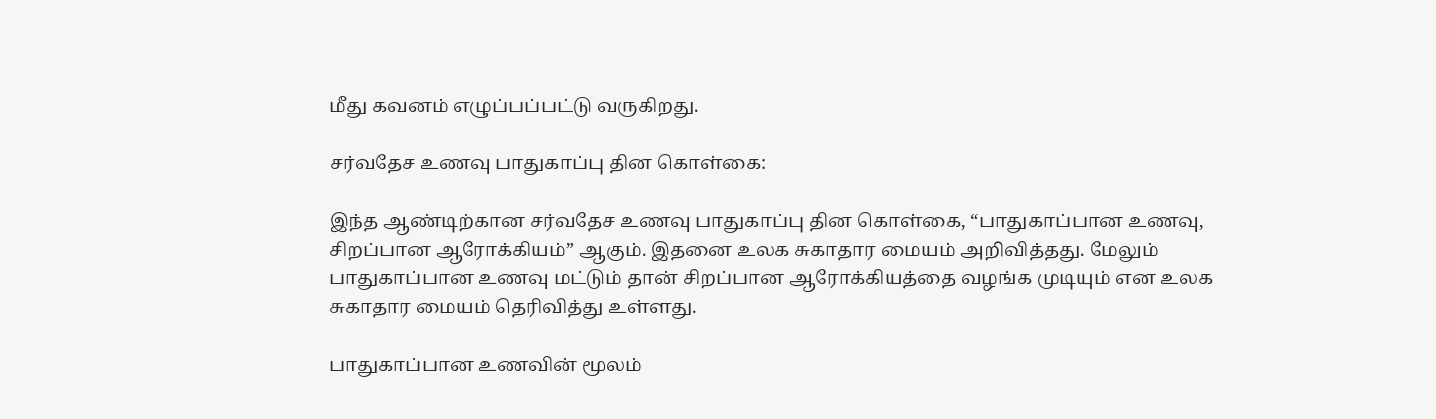மீது கவனம் எழுப்பப்பட்டு வருகிறது.

சர்வதேச உணவு பாதுகாப்பு தின கொள்கை:

இந்த ஆண்டிற்கான சர்வதேச உணவு பாதுகாப்பு தின கொள்கை, “பாதுகாப்பான உணவு, சிறப்பான ஆரோக்கியம்” ஆகும். இதனை உலக சுகாதார மையம் அறிவித்தது. மேலும் பாதுகாப்பான உணவு மட்டும் தான் சிறப்பான ஆரோக்கியத்தை வழங்க முடியும் என உலக சுகாதார மையம் தெரிவித்து உள்ளது.

பாதுகாப்பான உணவின் மூலம்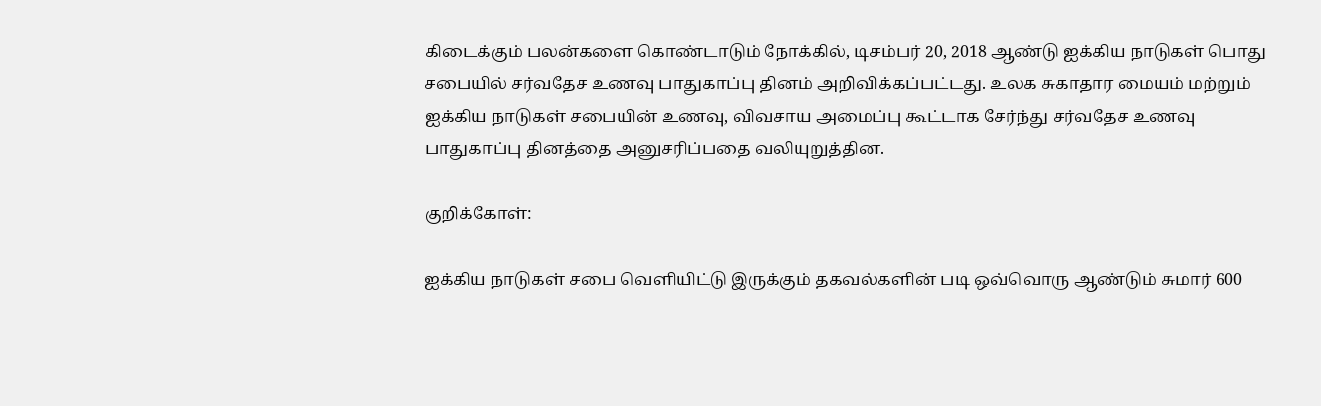கிடைக்கும் பலன்களை கொண்டாடும் நோக்கில், டிசம்பர் 20, 2018 ஆண்டு ஐக்கிய நாடுகள் பொது சபையில் சர்வதேச உணவு பாதுகாப்பு தினம் அறிவிக்கப்பட்டது. உலக சுகாதார மையம் மற்றும் ஐக்கிய நாடுகள் சபையின் உணவு, விவசாய அமைப்பு கூட்டாக சேர்ந்து சர்வதேச உணவு பாதுகாப்பு தினத்தை அனுசரிப்பதை வலியுறுத்தின.

குறிக்கோள்:

ஐக்கிய நாடுகள் சபை வெளியிட்டு இருக்கும் தகவல்களின் படி ஒவ்வொரு ஆண்டும் சுமார் 600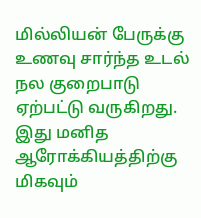மில்லியன் பேருக்கு உணவு சார்ந்த உடல் நல குறைபாடு ஏற்பட்டு வருகிறது. இது மனித ஆரோக்கியத்திற்கு மிகவும்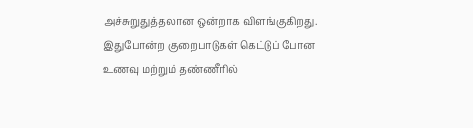அச்சுறுதுத்தலான ஒன்றாக விளங்குகிறது. இதுபோன்ற குறைபாடுகள் கெட்டுப் போன உணவு மற்றும் தண்ணீரில்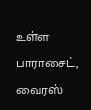உள்ள பாராசைட், வைரஸ்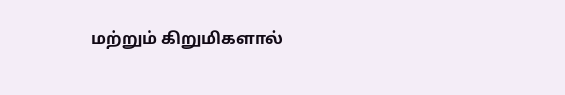மற்றும் கிறுமிகளால்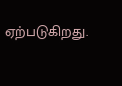ஏற்படுகிறது.